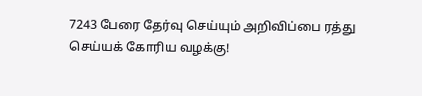7243 பேரை தேர்வு செய்யும் அறிவிப்பை ரத்து செய்யக் கோரிய வழக்கு!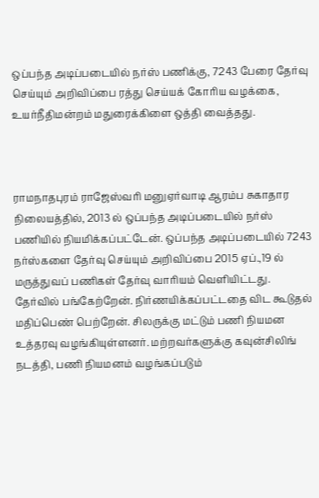ஒப்பந்த அடிப்படையில் நர்ஸ் பணிக்கு, 7243 பேரை தேர்வு செய்யும் அறிவிப்பை ரத்து செய்யக் கோரிய வழக்கை, உயர்நீதிமன்றம் மதுரைக்கிளை ஒத்தி வைத்தது.



ராமநாதபுரம் ராஜேஸ்வரி மனுஏர்வாடி ஆரம்ப சுகாதார நிலையத்தில், 2013 ல் ஒப்பந்த அடிப்படையில் நர்ஸ் பணியில் நியமிக்கப்பட்டேன். ஒப்பந்த அடிப்படையில் 7243 நர்ஸ்களை தேர்வு செய்யும் அறிவிப்பை 2015 ஏப்.,19 ல் மருத்துவப் பணிகள் தேர்வு வாரியம் வெளியிட்டது. தேர்வில் பங்கேற்றேன். நிர்ணயிக்கப்பட்டதை விட கூடுதல் மதிப்பெண் பெற்றேன். சிலருக்கு மட்டும் பணி நியமன உத்தரவு வழங்கியுள்ளனர். மற்றவர்களுக்கு கவுன்சிலிங் நடத்தி, பணி நியமனம் வழங்கப்படும்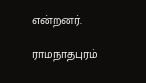என்றனர்.

ராமநாதபுரம்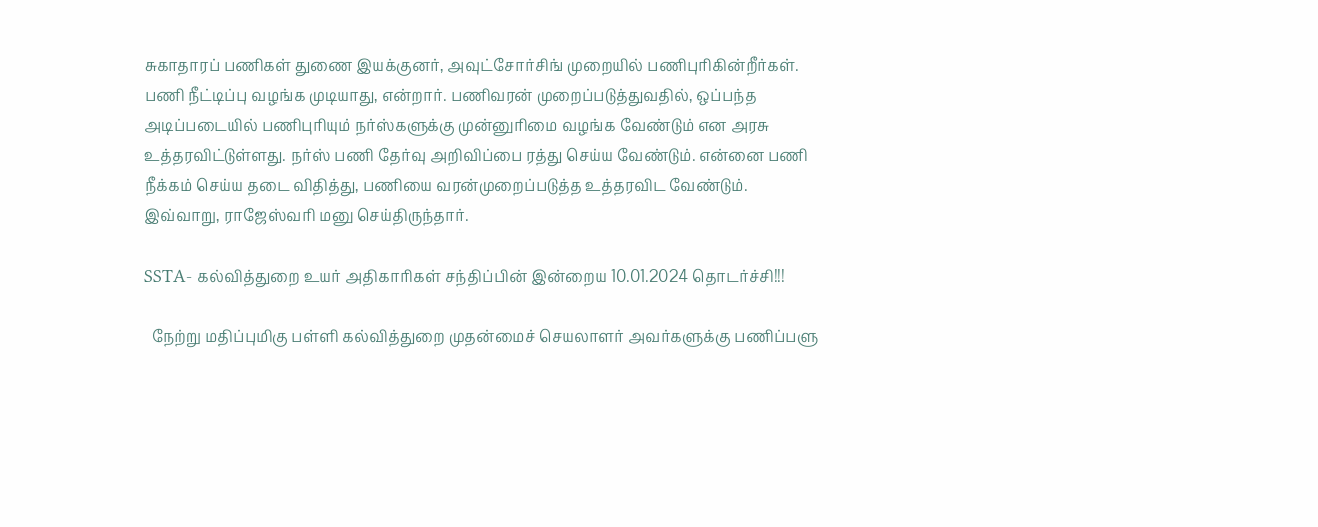சுகாதாரப் பணிகள் துணை இயக்குனர், அவுட்சோர்சிங் முறையில் பணிபுரிகின்றீர்கள். பணி நீட்டிப்பு வழங்க முடியாது, என்றார். பணிவரன் முறைப்படுத்துவதில், ஒப்பந்த அடிப்படையில் பணிபுரியும் நர்ஸ்களுக்கு முன்னுரிமை வழங்க வேண்டும் என அரசு உத்தரவிட்டுள்ளது. நர்ஸ் பணி தேர்வு அறிவிப்பை ரத்து செய்ய வேண்டும். என்னை பணி நீக்கம் செய்ய தடை விதித்து, பணியை வரன்முறைப்படுத்த உத்தரவிட வேண்டும். இவ்வாறு, ராஜேஸ்வரி மனு செய்திருந்தார்.

SSTA- கல்வித்துறை உயர் அதிகாரிகள் சந்திப்பின் இன்றைய 10.01.2024 தொடர்ச்சி!!!

  நேற்று மதிப்புமிகு பள்ளி கல்வித்துறை முதன்மைச் செயலாளர் அவர்களுக்கு பணிப்பளு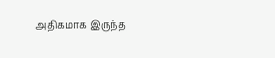அதிகமாக இருந்த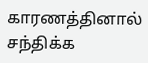காரணத்தினால் சந்திக்க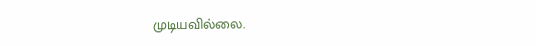முடியவில்லை.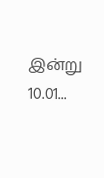இன்று 10.01...